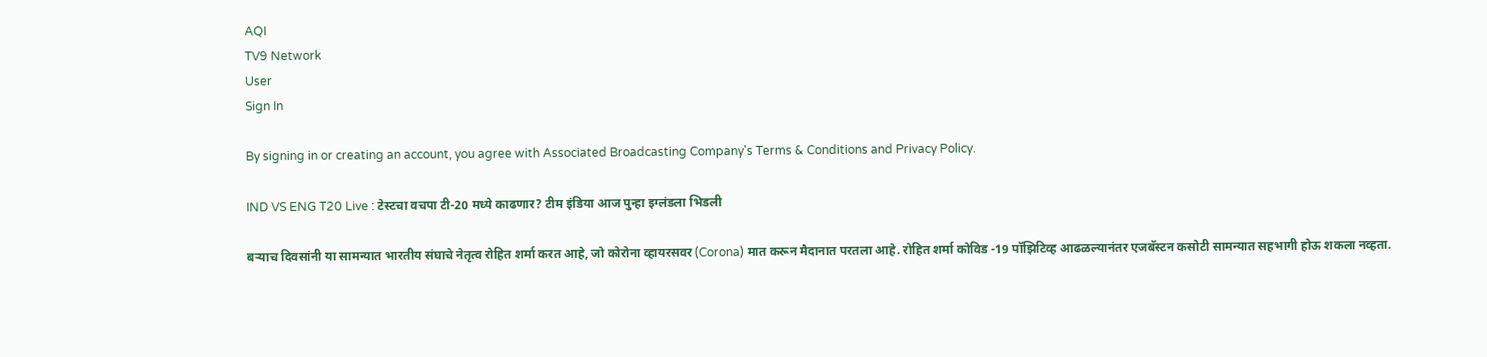AQI
TV9 Network
User
Sign In

By signing in or creating an account, you agree with Associated Broadcasting Company's Terms & Conditions and Privacy Policy.

IND VS ENG T20 Live : टेस्टचा वचपा टी-20 मध्ये काढणार? टीम इंडिया आज पुन्हा इग्लंडला भिडली

बऱ्याच दिवसांनी या सामन्यात भारतीय संघाचे नेतृत्व रोहित शर्मा करत आहे, जो कोरोना व्हायरसवर (Corona) मात करून मैदानात परतला आहे. रोहित शर्मा कोविड -19 पॉझिटिव्ह आढळल्यानंतर एजबॅस्टन कसोटी सामन्यात सहभागी होऊ शकला नव्हता.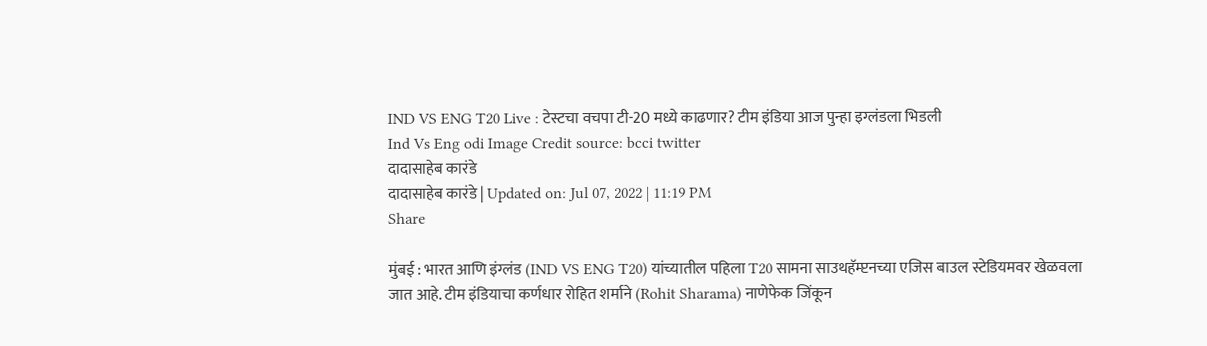IND VS ENG T20 Live : टेस्टचा वचपा टी-20 मध्ये काढणार? टीम इंडिया आज पुन्हा इग्लंडला भिडली
Ind Vs Eng odi Image Credit source: bcci twitter
दादासाहेब कारंडे
दादासाहेब कारंडे | Updated on: Jul 07, 2022 | 11:19 PM
Share

मुंबई : भारत आणि इंग्लंड (IND VS ENG T20) यांच्यातील पहिला T20 सामना साउथहॅम्प्टनच्या एजिस बाउल स्टेडियमवर खेळवला जात आहे. टीम इंडियाचा कर्णधार रोहित शर्माने (Rohit Sharama) नाणेफेक जिंकून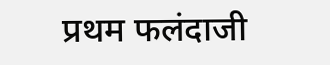प्रथम फलंदाजी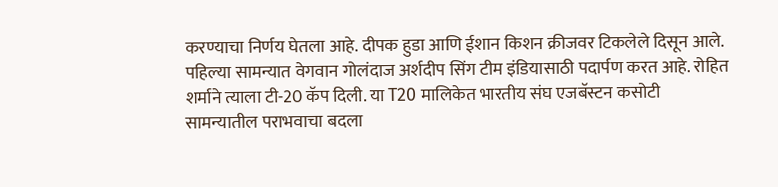करण्याचा निर्णय घेतला आहे. दीपक हुडा आणि ईशान किशन क्रीजवर टिकलेले दिसून आले. पहिल्या सामन्यात वेगवान गोलंदाज अर्शदीप सिंग टीम इंडियासाठी पदार्पण करत आहे. रोहित शर्माने त्याला टी-20 कॅप दिली. या T20 मालिकेत भारतीय संघ एजबॅस्टन कसोटी सामन्यातील पराभवाचा बदला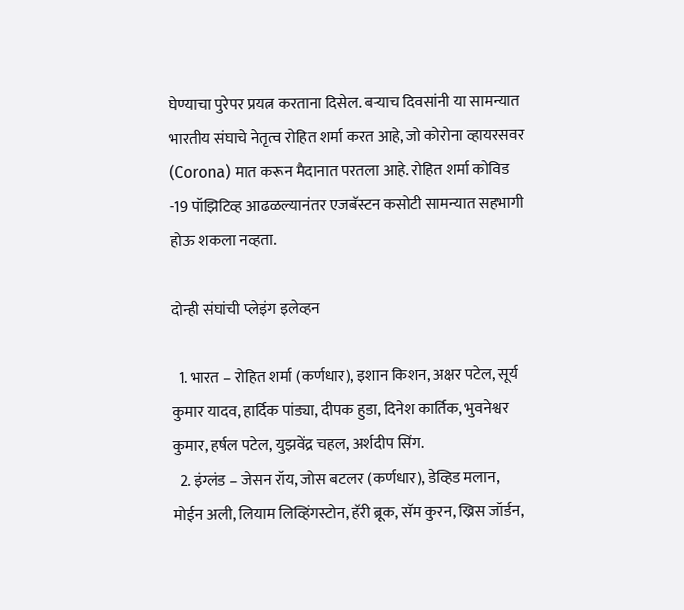घेण्याचा पुरेपर प्रयत्न करताना दिसेल. बऱ्याच दिवसांनी या सामन्यात भारतीय संघाचे नेतृत्व रोहित शर्मा करत आहे, जो कोरोना व्हायरसवर (Corona) मात करून मैदानात परतला आहे. रोहित शर्मा कोविड -19 पॉझिटिव्ह आढळल्यानंतर एजबॅस्टन कसोटी सामन्यात सहभागी होऊ शकला नव्हता.

दोन्ही संघांची प्लेइंग इलेव्हन

  1. भारत – रोहित शर्मा (कर्णधार), इशान किशन, अक्षर पटेल, सूर्य कुमार यादव, हार्दिक पांड्या, दीपक हुडा, दिनेश कार्तिक, भुवनेश्वर कुमार, हर्षल पटेल, युझवेंद्र चहल, अर्शदीप सिंग.
  2. इंग्लंड – जेसन रॉय, जोस बटलर (कर्णधार), डेव्हिड मलान, मोईन अली, लियाम लिव्हिंगस्टोन, हॅरी ब्रूक, सॅम कुरन, ख्रिस जॉर्डन,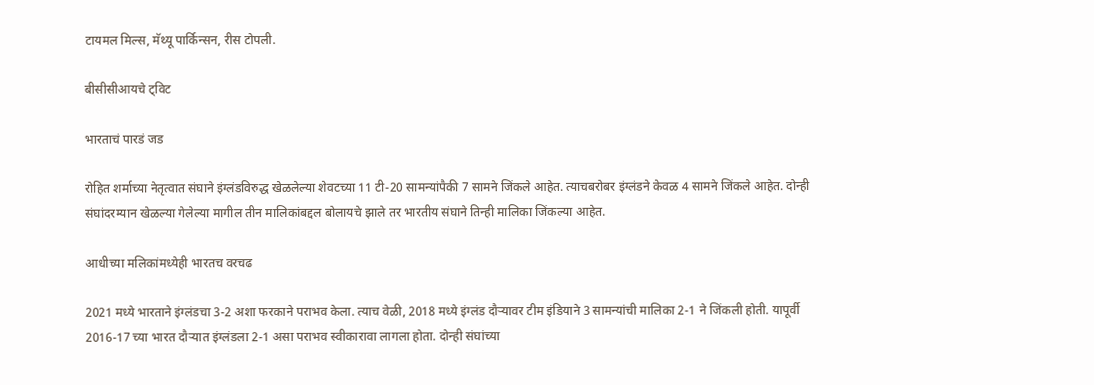टायमल मिल्स, मॅथ्यू पार्किन्सन, रीस टोपली.

बीसीसीआयचे ट्विट

भारताचं पारडं जड

रोहित शर्माच्या नेतृत्वात संघाने इंग्लंडविरुद्ध खेळलेल्या शेवटच्या 11 टी-20 सामन्यांपैकी 7 सामने जिंकले आहेत. त्याचबरोबर इंग्लंडने केवळ 4 सामने जिंकले आहेत. दोन्ही संघांदरम्यान खेळल्या गेलेल्या मागील तीन मालिकांबद्दल बोलायचे झाले तर भारतीय संघाने तिन्ही मालिका जिंकल्या आहेत.

आधीच्या मलिकांमध्येही भारतच वरचढ

2021 मध्ये भारताने इंग्लंडचा 3-2 अशा फरकाने पराभव केला. त्याच वेळी, 2018 मध्ये इंग्लंड दौऱ्यावर टीम इंडियाने 3 सामन्यांची मालिका 2-1 ने जिंकली होती. यापूर्वी 2016-17 च्या भारत दौऱ्यात इंग्लंडला 2-1 असा पराभव स्वीकारावा लागला होता. दोन्ही संघांच्या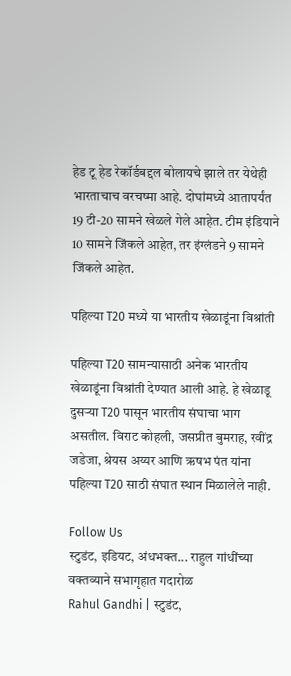हेड टू हेड रेकॉर्डबद्दल बोलायचे झाले तर येथेही भारताचाच वरचष्मा आहे. दोघांमध्ये आतापर्यंत 19 टी-20 सामने खेळले गेले आहेत. टीम इंडियाने 10 सामने जिंकले आहेत, तर इंग्लंडने 9 सामने जिंकले आहेत.

पहिल्या T20 मध्ये या भारतीय खेळाडूंना विश्रांती

पहिल्या T20 सामन्यासाठी अनेक भारतीय खेळाडूंना विश्रांती देण्यात आली आहे. हे खेळाडू दुसऱ्या T20 पासून भारतीय संघाचा भाग असतील. विराट कोहली, जसप्रीत बुमराह, रवींद्र जडेजा, श्रेयस अय्यर आणि ऋषभ पंत यांना पहिल्या T20 साठी संघात स्थान मिळालेले नाही.

Follow Us
स्टुडंट, इडियट, अंधभक्त... राहुल गांधींच्या वक्तव्याने सभागृहात गदारोळ
Rahul Gandhi | स्टुडंट,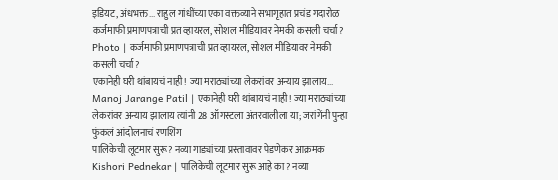इडियट, अंधभक्त... राहुल गांधींच्या एका वक्तव्याने सभागृहात प्रचंड गदारोळ
कर्जमाफी प्रमाणपत्राची प्रत व्हायरल, सोशल मीडियावर नेमकी कसली चर्चा?
Photo | कर्जमाफी प्रमाणपत्राची प्रत व्हायरल, सोशल मीडियावर नेमकी कसली चर्चा?
एकानेही घरी थांबायचं नाही! ज्या मराठ्यांच्या लेकरांवर अन्याय झालाय...
Manoj Jarange Patil | एकानेही घरी थांबायचं नाही! ज्या मराठ्यांच्या लेकरांवर अन्याय झालाय त्यांनी 28 ऑगस्टला अंतरवालीला या; जरांगेंनी पुन्हा फुंकलं आंदोलनाचं रणशिंग
पालिकेची लूटमार सुरू? नव्या गाड्यांच्या प्रस्तावावर पेडणेकर आक्रमक
Kishori Pednekar | पालिकेची लूटमार सुरू आहे का? नव्या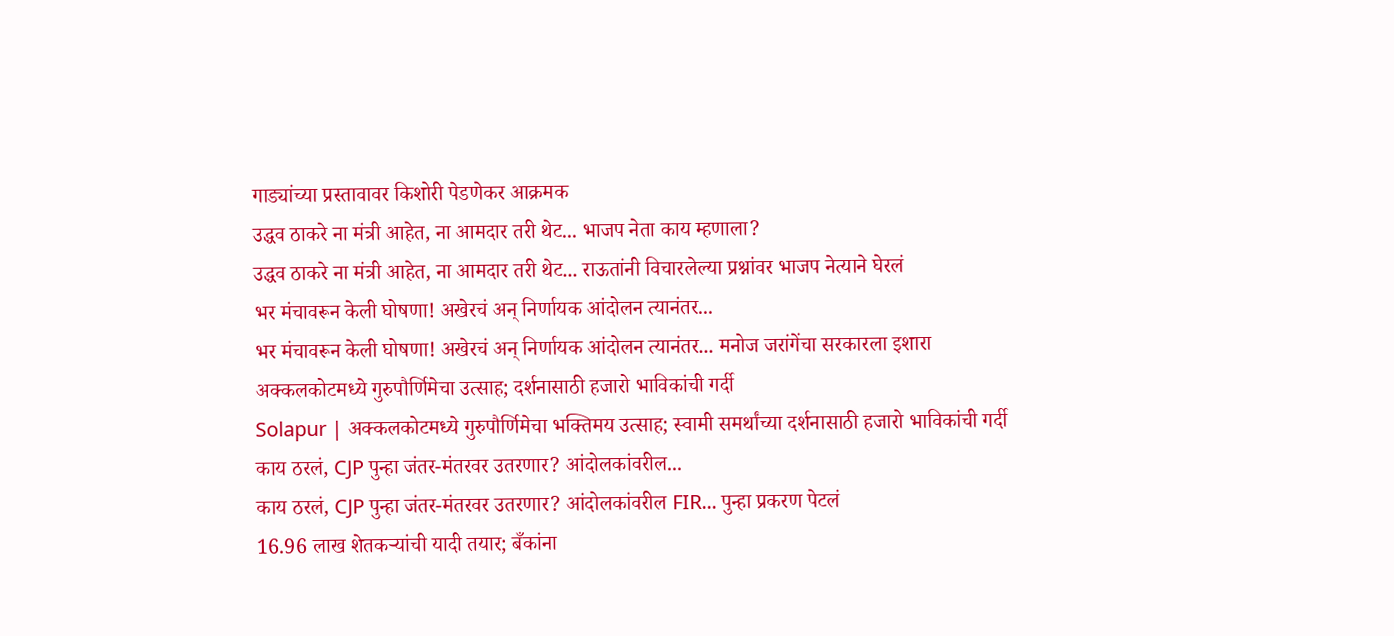गाड्यांच्या प्रस्तावावर किशोरी पेडणेकर आक्रमक
उद्धव ठाकरे ना मंत्री आहेत, ना आमदार तरी थेट... भाजप नेता काय म्हणाला?
उद्धव ठाकरे ना मंत्री आहेत, ना आमदार तरी थेट... राऊतांनी विचारलेल्या प्रश्नांवर भाजप नेत्याने घेरलं
भर मंचावरून केली घोषणा! अखेरचं अन् निर्णायक आंदोलन त्यानंतर...
भर मंचावरून केली घोषणा! अखेरचं अन् निर्णायक आंदोलन त्यानंतर... मनोज जरांगेंचा सरकारला इशारा
अक्कलकोटमध्ये गुरुपौर्णिमेचा उत्साह; दर्शनासाठी हजारो भाविकांची गर्दी
Solapur | अक्कलकोटमध्ये गुरुपौर्णिमेचा भक्तिमय उत्साह; स्वामी समर्थांच्या दर्शनासाठी हजारो भाविकांची गर्दी
काय ठरलं, CJP पुन्हा जंतर-मंतरवर उतरणार? आंदोलकांवरील...
काय ठरलं, CJP पुन्हा जंतर-मंतरवर उतरणार? आंदोलकांवरील FIR... पुन्हा प्रकरण पेटलं
16.96 लाख शेतकऱ्यांची यादी तयार; बँकांना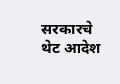सरकारचे थेट आदेश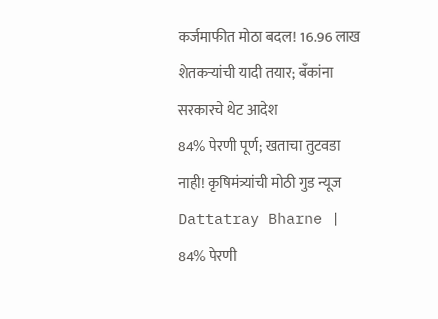कर्जमाफीत मोठा बदल! 16.96 लाख शेतकऱ्यांची यादी तयार; बँकांना सरकारचे थेट आदेश
84% पेरणी पूर्ण; खताचा तुटवडा नाही! कृषिमंत्र्यांची मोठी गुड न्यूज
Dattatray Bharne | 84% पेरणी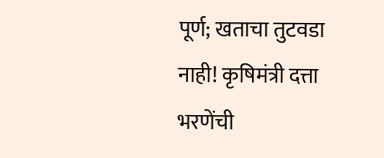पूर्ण; खताचा तुटवडा नाही! कृषिमंत्री दत्ता भरणेंची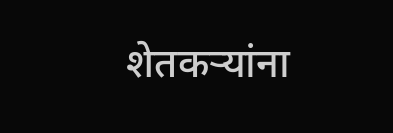शेतकऱ्यांना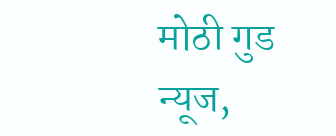मोठी गुड न्यूज,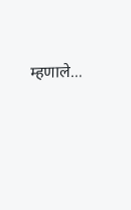म्हणाले...